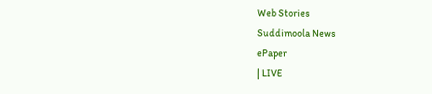Web Stories
Suddimoola News
ePaper
| LIVE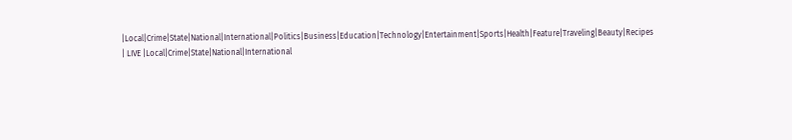|Local|Crime|State|National|International|Politics|Business|Education|Technology|Entertainment|Sports|Health|Feature|Traveling|Beauty|Recipes
| LIVE |Local|Crime|State|National|International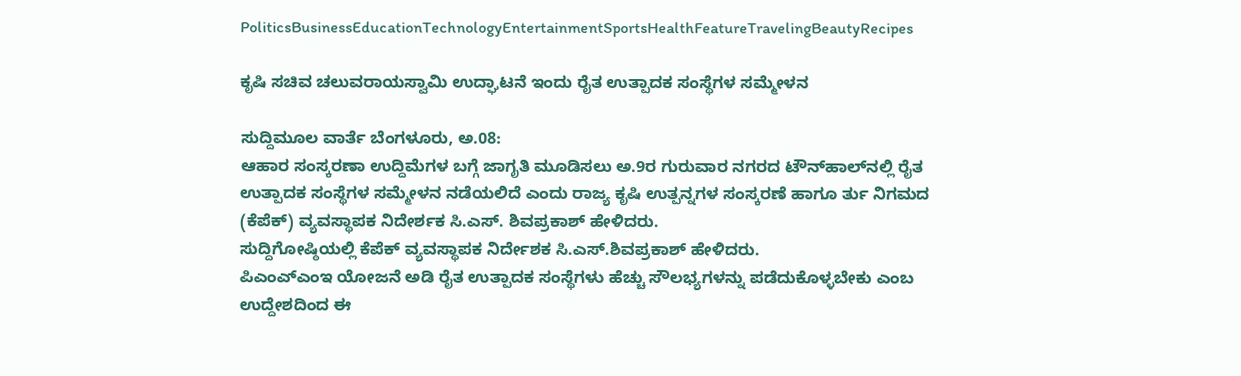PoliticsBusinessEducationTechnologyEntertainmentSportsHealthFeatureTravelingBeautyRecipes

ಕೃಷಿ ಸಚಿವ ಚಲುವರಾಯಸ್ವಾಮಿ ಉದ್ಘಾಟನೆ ಇಂದು ರೈತ ಉತ್ಪಾದಕ ಸಂಸ್ಥೆಗಳ ಸಮ್ಮೇಳನ

ಸುದ್ದಿಮೂಲ ವಾರ್ತೆ ಬೆಂಗಳೂರು, ಅ.08:
ಆಹಾರ ಸಂಸ್ಕರಣಾ ಉದ್ದಿಮೆಗಳ ಬಗ್ಗೆ ಜಾಗೃತಿ ಮೂಡಿಸಲು ಅ.9ರ ಗುರುವಾರ ನಗರದ ಟೌನ್‌ಹಾಲ್‌ನಲ್ಲಿ ರೈತ ಉತ್ಪಾದಕ ಸಂಸ್ಥೆಗಳ ಸಮ್ಮೇಳನ ನಡೆಯಲಿದೆ ಎಂದು ರಾಜ್ಯ ಕೃಷಿ ಉತ್ಪನ್ನಗಳ ಸಂಸ್ಕರಣೆ ಹಾಗೂ ರ್ತು ನಿಗಮದ (ಕೆಪೆಕ್) ವ್ಯವಸ್ಥಾಪಕ ನಿದೇರ್ಶಕ ಸಿ.ಎಸ್. ಶಿವಪ್ರಕಾಶ್ ಹೇಳಿದರು.
ಸುದ್ದಿಗೋಷ್ಠಿಯಲ್ಲಿ ಕೆಪೆಕ್ ವ್ಯವಸ್ಥಾಪಕ ನಿರ್ದೇಶಕ ಸಿ.ಎಸ್.ಶಿವಪ್ರಕಾಶ್ ಹೇಳಿದರು.
ಪಿಎಂಎ್ಎಂಇ ಯೋಜನೆ ಅಡಿ ರೈತ ಉತ್ಪಾದಕ ಸಂಸ್ಥೆಗಳು ಹೆಚ್ಚು ಸೌಲಭ್ಯಗಳನ್ನು ಪಡೆದುಕೊಳ್ಳಬೇಕು ಎಂಬ ಉದ್ದೇಶದಿಂದ ಈ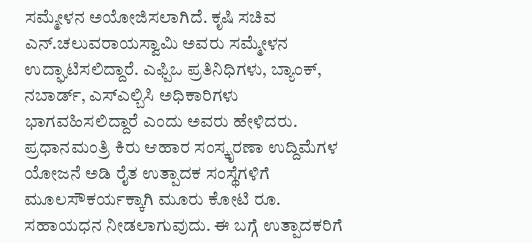ಸಮ್ಮೇಳನ ಅಯೋಜಿಸಲಾಗಿದೆ. ಕೃಷಿ ಸಚಿವ ಎನ್.ಚಲುವರಾಯಸ್ವಾಮಿ ಅವರು ಸಮ್ಮೇಳನ ಉದ್ಘಾಟಿಸಲಿದ್ದಾರೆ. ಎಫ್ಪಿಒ ಪ್ರತಿನಿಧಿಗಳು, ಬ್ಯಾಂಕ್, ನಬಾರ್ಡ್, ಎಸ್ಎಲ್ಬಿಸಿ ಅಧಿಕಾರಿಗಳು ಭಾಗವಹಿಸಲಿದ್ದಾರೆ ಎಂದು ಅವರು ಹೇಳಿದರು.
ಪ್ರಧಾನಮಂತ್ರಿ ಕಿರು ಆಹಾರ ಸಂಸ್ಕೃರಣಾ ಉದ್ದಿಮೆಗಳ ಯೋಜನೆ ಅಡಿ ರೈತ ಉತ್ಪಾದಕ ಸಂಸ್ಥೆಗಳಿಗೆ ಮೂಲಸೌಕರ್ಯಕ್ಕಾಗಿ ಮೂರು ಕೋಟಿ ರೂ. ಸಹಾಯಧನ ನೀಡಲಾಗುವುದು. ಈ ಬಗ್ಗೆ ಉತ್ಪಾದಕರಿಗೆ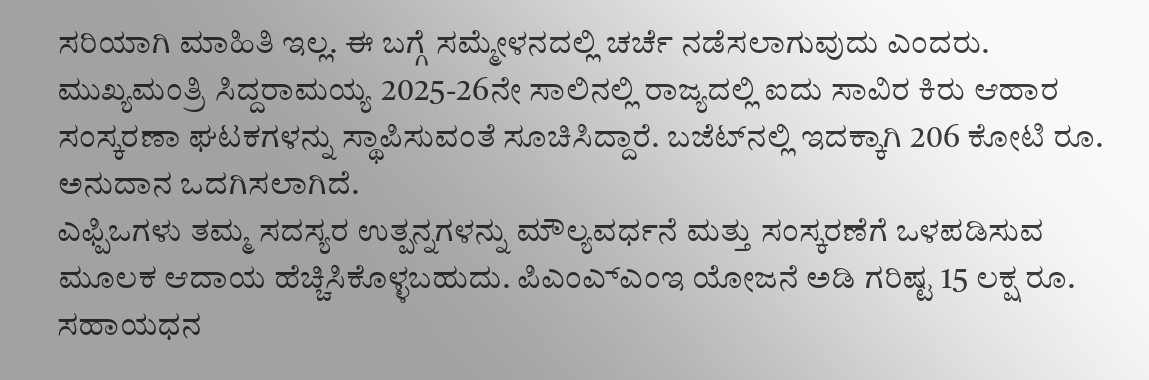ಸರಿಯಾಗಿ ಮಾಹಿತಿ ಇಲ್ಲ. ಈ ಬಗ್ಗೆ ಸಮ್ಮೇಳನದಲ್ಲಿ ಚರ್ಚೆ ನಡೆಸಲಾಗುವುದು ಎಂದರು.
ಮುಖ್ಯಮಂತ್ರಿ ಸಿದ್ದರಾಮಯ್ಯ 2025-26ನೇ ಸಾಲಿನಲ್ಲಿ ರಾಜ್ಯದಲ್ಲಿ ಐದು ಸಾವಿರ ಕಿರು ಆಹಾರ ಸಂಸ್ಕರಣಾ ಘಟಕಗಳನ್ನು ಸ್ಥಾಪಿಸುವಂತೆ ಸೂಚಿಸಿದ್ದಾರೆ. ಬಜೆಟ್‌ನಲ್ಲಿ ಇದಕ್ಕಾಗಿ 206 ಕೋಟಿ ರೂ. ಅನುದಾನ ಒದಗಿಸಲಾಗಿದೆ.
ಎಫ್ಪಿಒಗಳು ತಮ್ಮ ಸದಸ್ಯರ ಉತ್ಪನ್ನಗಳನ್ನು ಮೌಲ್ಯವರ್ಧನೆ ಮತ್ತು ಸಂಸ್ಕರಣೆಗೆ ಒಳಪಡಿಸುವ ಮೂಲಕ ಆದಾಯ ಹೆಚ್ಚಿಸಿಕೊಳ್ಳಬಹುದು. ಪಿಎಂಎ್ಎಂಇ ಯೋಜನೆ ಅಡಿ ಗರಿಷ್ಟ 15 ಲಕ್ಷ ರೂ. ಸಹಾಯಧನ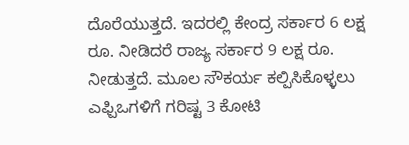ದೊರೆಯುತ್ತದೆ. ಇದರಲ್ಲಿ ಕೇಂದ್ರ ಸರ್ಕಾರ 6 ಲಕ್ಷ ರೂ. ನೀಡಿದರೆ ರಾಜ್ಯ ಸರ್ಕಾರ 9 ಲಕ್ಷ ರೂ. ನೀಡುತ್ತದೆ. ಮೂಲ ಸೌಕರ್ಯ ಕಲ್ಪಿಸಿಕೊಳ್ಳಲು ಎಫ್ಪಿಒಗಳಿಗೆ ಗರಿಷ್ಟ 3 ಕೋಟಿ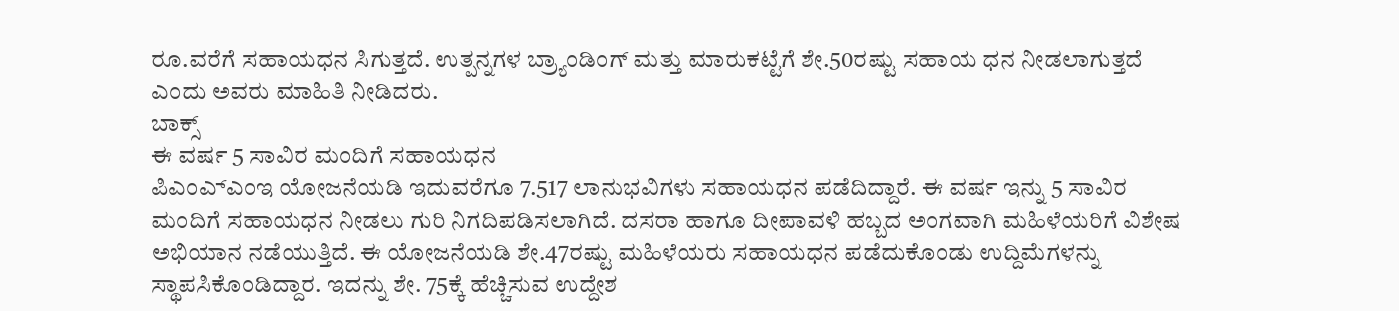ರೂ.ವರೆಗೆ ಸಹಾಯಧನ ಸಿಗುತ್ತದೆ. ಉತ್ಪನ್ನಗಳ ಬ್ರ್ಯಾಂಡಿಂಗ್ ಮತ್ತು ಮಾರುಕಟ್ಟೆಗೆ ಶೇ.50ರಷ್ಟು ಸಹಾಯ ಧನ ನೀಡಲಾಗುತ್ತದೆ ಎಂದು ಅವರು ಮಾಹಿತಿ ನೀಡಿದರು.
ಬಾಕ್ಸ್
ಈ ವರ್ಷ 5 ಸಾವಿರ ಮಂದಿಗೆ ಸಹಾಯಧನ
ಪಿಎಂಎ್ಎಂಇ ಯೋಜನೆಯಡಿ ಇದುವರೆಗೂ 7.517 ಲಾನುಭವಿಗಳು ಸಹಾಯಧನ ಪಡೆದಿದ್ದಾರೆ. ಈ ವರ್ಷ ಇನ್ನು 5 ಸಾವಿರ ಮಂದಿಗೆ ಸಹಾಯಧನ ನೀಡಲು ಗುರಿ ನಿಗದಿಪಡಿಸಲಾಗಿದೆ. ದಸರಾ ಹಾಗೂ ದೀಪಾವಳಿ ಹಬ್ಬದ ಅಂಗವಾಗಿ ಮಹಿಳೆಯರಿಗೆ ವಿಶೇಷ ಅಭಿಯಾನ ನಡೆಯುತ್ತಿದೆ. ಈ ಯೋಜನೆಯಡಿ ಶೇ.47ರಷ್ಟು ಮಹಿಳೆಯರು ಸಹಾಯಧನ ಪಡೆದುಕೊಂಡು ಉದ್ದಿಮೆಗಳನ್ನು ಸ್ಥಾಪಸಿಕೊಂಡಿದ್ದಾರ. ಇದನ್ನು ಶೇ. 75ಕ್ಕೆ ಹೆಚ್ಚಿಸುವ ಉದ್ದೇಶ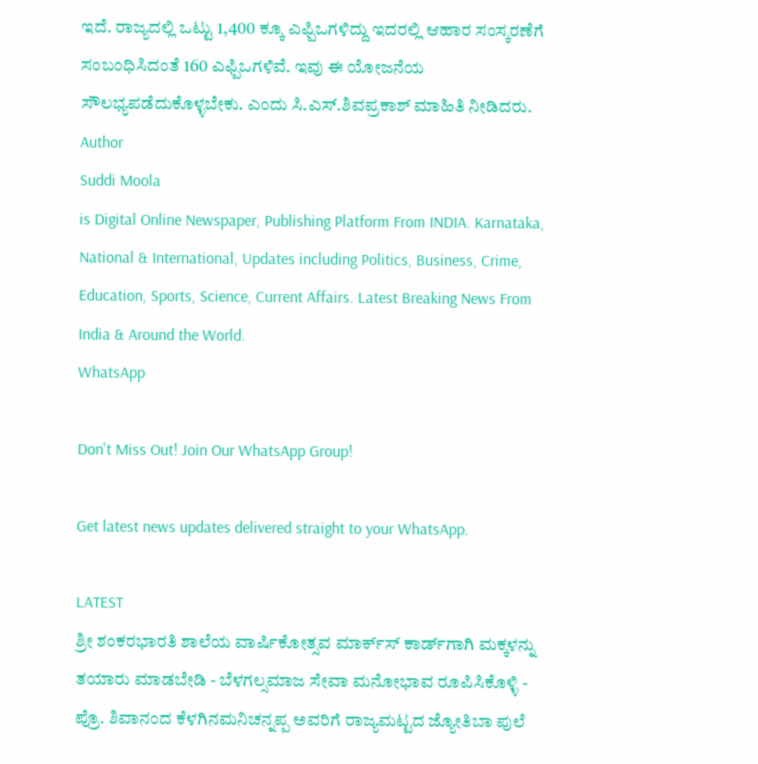ಇದೆ. ರಾಜ್ಯದಲ್ಲಿ ಒಟ್ಟು 1,400 ಕ್ಕೂ ಎಫ್ಪಿಒಗಳಿದ್ದು ಇದರಲ್ಲಿ ಆಹಾರ ಸಂಸ್ಕರಣೆಗೆ ಸಂಬಂಧಿಸಿದಂತೆ 160 ಎಫ್ಪಿಒಗಳಿವೆ. ಇವು ಈ ಯೋಜನೆಯ ಸೌಲಭ್ಯಪಡೆದುಕೊಳ್ಳಬೇಕು. ಎಂದು ಸಿ.ಎಸ್.ಶಿವಪ್ರಕಾಶ್ ಮಾಹಿತಿ ನೀಡಿದರು.
Author
Suddi Moola
is Digital Online Newspaper, Publishing Platform From INDIA. Karnataka, National & International, Updates including Politics, Business, Crime, Education, Sports, Science, Current Affairs. Latest Breaking News From India & Around the World.
WhatsApp

Don't Miss Out! Join Our WhatsApp Group!

Get latest news updates delivered straight to your WhatsApp.

LATEST
ಶ್ರೀ ಶಂಕರಭಾರತಿ ಶಾಲೆಯ ವಾರ್ಷಿಕೋತ್ಸವ ಮಾರ್ಕ್‌ಸ್‌ ಕಾರ್ಡ್‌ಗಾಗಿ ಮಕ್ಕಳನ್ನು ತಯಾರು ಮಾಡಬೇಡಿ - ಬೆಳಗಲ್ಸಮಾಜ ಸೇವಾ ಮನೋಭಾವ ರೂಪಿಸಿಕೊಳ್ಳಿ - ಪ್ರೊ. ಶಿವಾನಂದ ಕೆಳಗಿನಮನಿಚನ್ನಪ್ಪ ಅವರಿಗೆ ರಾಜ್ಯಮಟ್ಟದ ಜ್ಯೋತಿಬಾ ಪುಲೆ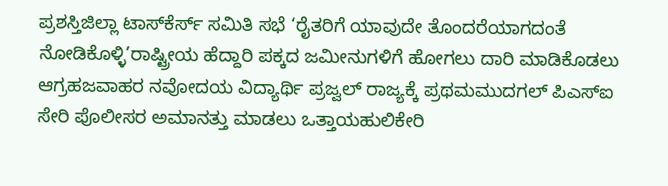ಪ್ರಶಸ್ತಿಜಿಲ್ಲಾ ಟಾಸ್‌‌ಕೆರ್ಸ್ ಸಮಿತಿ ಸಭೆ ‘ರೈತರಿಗೆ ಯಾವುದೇ ತೊಂದರೆಯಾಗದಂತೆ ನೋಡಿಕೊಳ್ಳಿ’ರಾಷ್ಟ್ರೀಯ ಹೆದ್ದಾರಿ ಪಕ್ಕದ ಜಮೀನುಗಳಿಗೆ ಹೋಗಲು ದಾರಿ ಮಾಡಿಕೊಡಲು ಆಗ್ರಹಜವಾಹರ ನವೋದಯ ವಿದ್ಯಾರ್ಥಿ ಪ್ರಜ್ವಲ್ ರಾಜ್ಯಕ್ಕೆ ಪ್ರಥಮಮುದಗಲ್ ಪಿಎಸ್‌ಐ ಸೇರಿ ಪೊಲೀಸರ ಅಮಾನತ್ತು ಮಾಡಲು ಒತ್ತಾಯಹುಲಿಕೇರಿ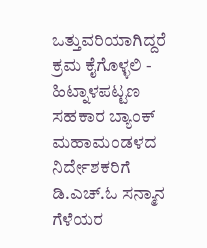ಒತ್ತುವರಿಯಾಗಿದ್ದರೆ ಕ್ರಮ ಕೈಗೊಳ್ಳಲಿ - ಹಿಟ್ನಾಳಪಟ್ಟಣ ಸಹಕಾರ ಬ್ಯಾಂಕ್ ಮಹಾಮಂಡಳದ ನಿರ್ದೇಶಕರಿಗೆ ಡಿ.ಎಚ್.ಓ ಸನ್ಮಾನ ಗೆಳೆಯರ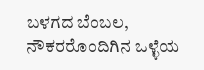ಬಳಗದ ಬೆಂಬಲ, ನೌಕರರೊಂದಿಗಿನ ಒಳ್ಳೆಯ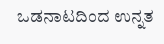ಒಡನಾಟದಿಂದ ಉನ್ನತ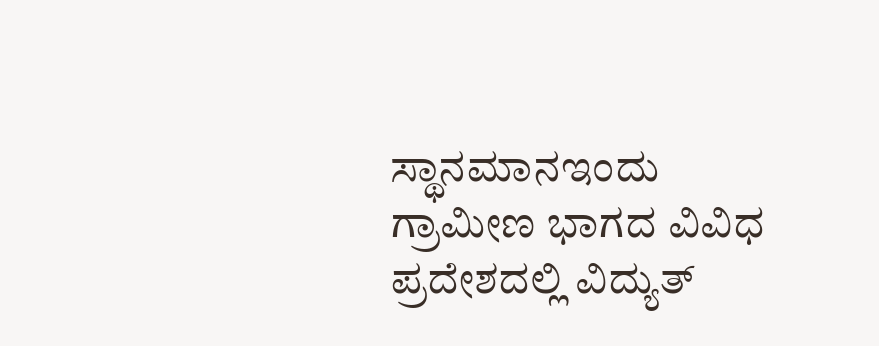ಸ್ಥಾನಮಾನಇಂದು ಗ್ರಾಮೀಣ ಭಾಗದ ವಿವಿಧ ಪ್ರದೇಶದಲ್ಲಿ ವಿದ್ಯುತ್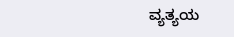ವ್ಯತ್ಯಯ